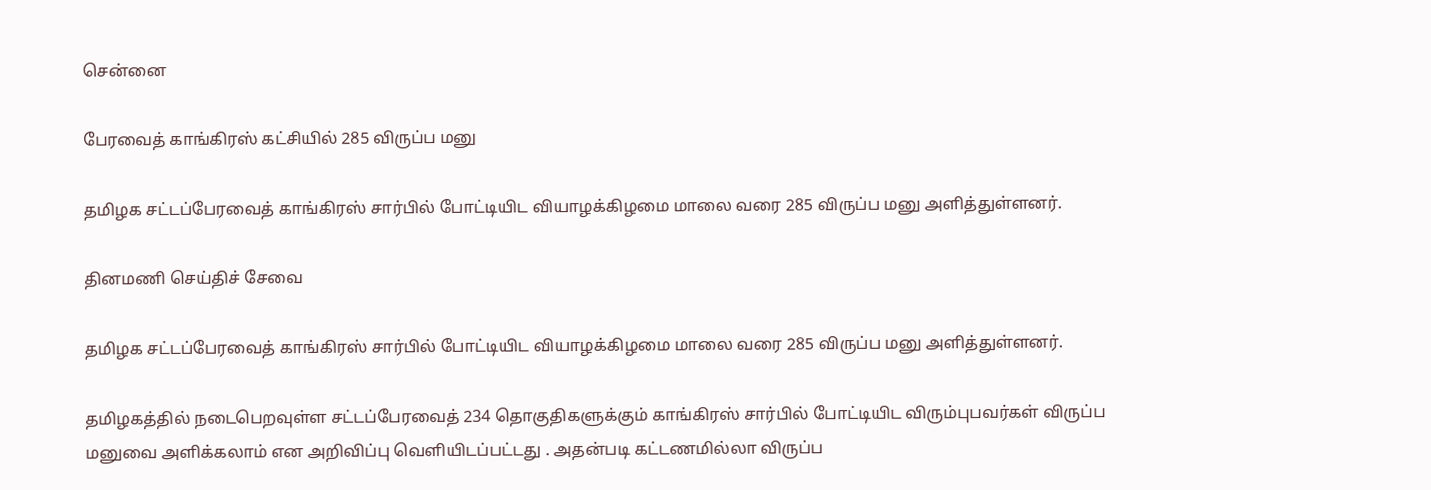சென்னை

பேரவைத் காங்கிரஸ் கட்சியில் 285 விருப்ப மனு

தமிழக சட்டப்பேரவைத் காங்கிரஸ் சார்பில் போட்டியிட வியாழக்கிழமை மாலை வரை 285 விருப்ப மனு அளித்துள்ளனர்.

தினமணி செய்திச் சேவை

தமிழக சட்டப்பேரவைத் காங்கிரஸ் சார்பில் போட்டியிட வியாழக்கிழமை மாலை வரை 285 விருப்ப மனு அளித்துள்ளனர்.

தமிழகத்தில் நடைபெறவுள்ள சட்டப்பேரவைத் 234 தொகுதிகளுக்கும் காங்கிரஸ் சார்பில் போட்டியிட விரும்புபவர்கள் விருப்ப மனுவை அளிக்கலாம் என அறிவிப்பு வெளியிடப்பட்டது . அதன்படி கட்டணமில்லா விருப்ப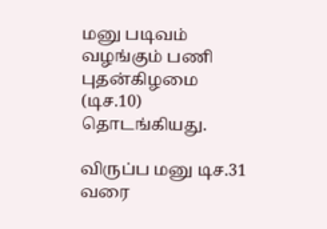மனு படிவம் வழங்கும் பணி புதன்கிழமை (டிச.10) தொடங்கியது.

விருப்ப மனு டிச.31 வரை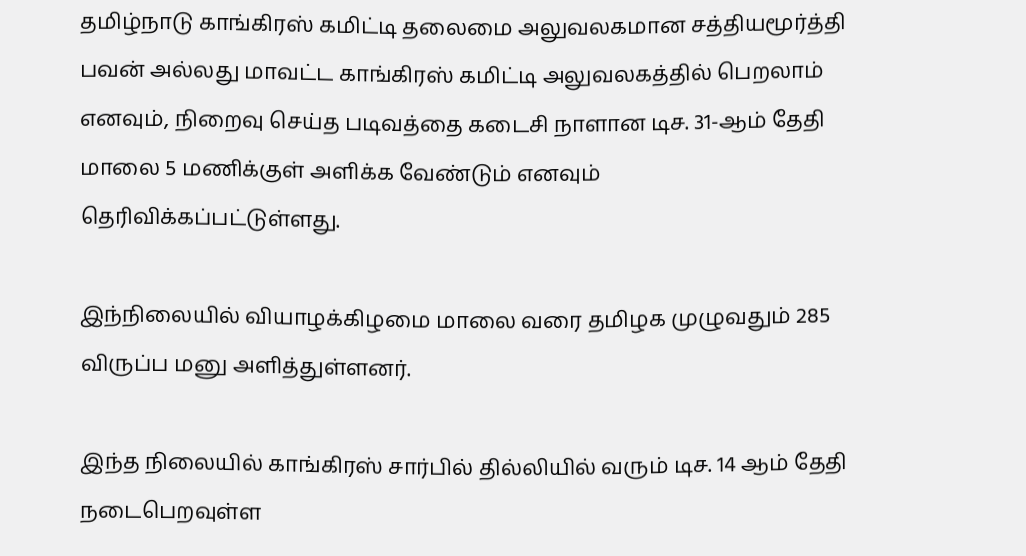தமிழ்நாடு காங்கிரஸ் கமிட்டி தலைமை அலுவலகமான சத்தியமூர்த்தி பவன் அல்லது மாவட்ட காங்கிரஸ் கமிட்டி அலுவலகத்தில் பெறலாம் எனவும், நிறைவு செய்த படிவத்தை கடைசி நாளான டிச. 31-ஆம் தேதி மாலை 5 மணிக்குள் அளிக்க வேண்டும் எனவும் தெரிவிக்கப்பட்டுள்ளது.

இந்நிலையில் வியாழக்கிழமை மாலை வரை தமிழக முழுவதும் 285 விருப்ப மனு அளித்துள்ளனர்.

இந்த நிலையில் காங்கிரஸ் சார்பில் தில்லியில் வரும் டிச. 14 ஆம் தேதி நடைபெறவுள்ள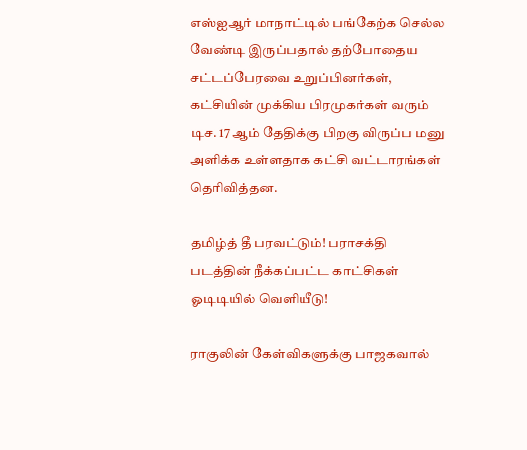எஸ்ஐஆர் மாநாட்டில் பங்கேற்க செல்ல வேண்டி இருப்பதால் தற்போதைய சட்டப்பேரவை உறுப்பினர்கள், கட்சியின் முக்கிய பிரமுகர்கள் வரும் டிச. 17 ஆம் தேதிக்கு பிறகு விருப்ப மனு அளிக்க உள்ளதாக கட்சி வட்டாரங்கள் தெரிவித்தன.

தமிழ்த் தீ பரவட்டும்! பராசக்தி படத்தின் நீக்கப்பட்ட காட்சிகள் ஓடிடியில் வெளியீடு!

ராகுலின் கேள்விகளுக்கு பாஜகவால்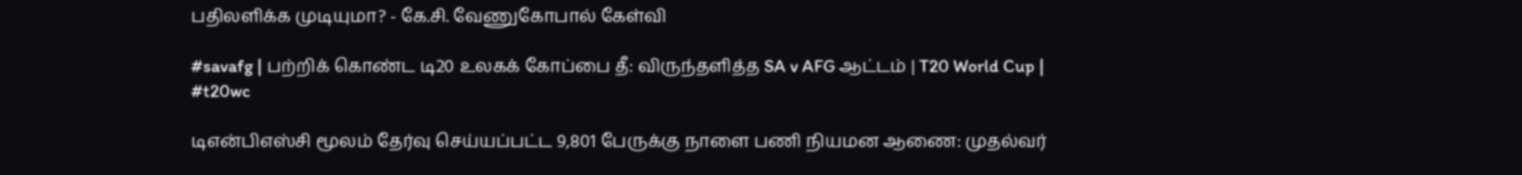பதிலளிக்க முடியுமா? - கே.சி. வேணுகோபால் கேள்வி

#savafg | பற்றிக் கொண்ட டி20 உலகக் கோப்பை தீ: விருந்தளித்த SA v AFG ஆட்டம் | T20 World Cup | #t20wc

டிஎன்பிஎஸ்சி மூலம் தேர்வு செய்யப்பட்ட 9,801 பேருக்கு நாளை பணி நியமன ஆணை: முதல்வர்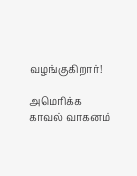வழங்குகிறார்!

அமெரிக்க காவல் வாகனம்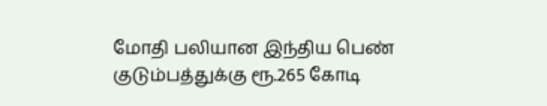மோதி பலியான இந்திய பெண் குடும்பத்துக்கு ரூ.265 கோடி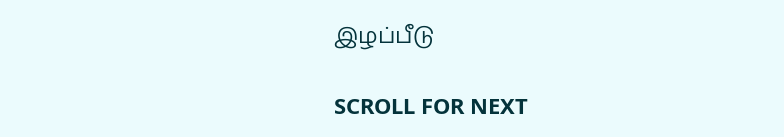இழப்பீடு

SCROLL FOR NEXT